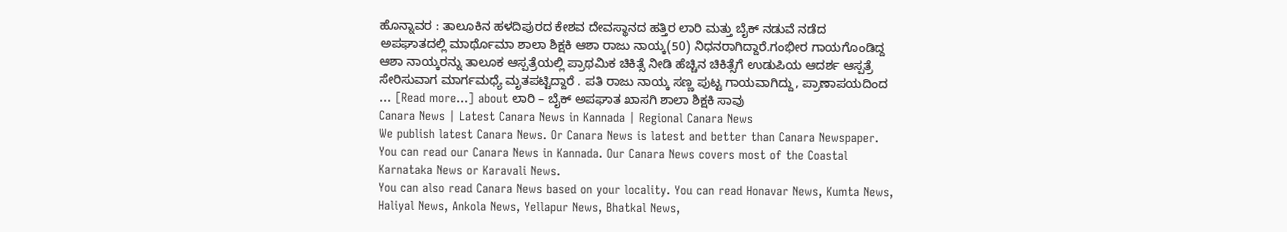ಹೊನ್ನಾವರ : ತಾಲೂಕಿನ ಹಳದಿಪುರದ ಕೇಶವ ದೇವಸ್ಥಾನದ ಹತ್ತಿರ ಲಾರಿ ಮತ್ತು ಬೈಕ್ ನಡುವೆ ನಡೆದ ಅಪಘಾತದಲ್ಲಿ ಮಾರ್ಥೊಮಾ ಶಾಲಾ ಶಿಕ್ಷಕಿ ಆಶಾ ರಾಜು ನಾಯ್ಕ(50) ನಿಧನರಾಗಿದ್ದಾರೆ.ಗಂಭೀರ ಗಾಯಗೊಂಡಿದ್ದ ಆಶಾ ನಾಯ್ಕರನ್ನು ತಾಲೂಕ ಆಸ್ಪತ್ರೆಯಲ್ಲಿ ಪ್ರಾಥಮಿಕ ಚಿಕಿತ್ಸೆ ನೀಡಿ ಹೆಚ್ಚಿನ ಚಿಕಿತ್ಸೆಗೆ ಉಡುಪಿಯ ಆದರ್ಶ ಆಸ್ಪತ್ರೆ ಸೇರಿಸುವಾಗ ಮಾರ್ಗಮಧ್ಯೆ ಮೃತಪಟ್ಟಿದ್ದಾರೆ . ಪತಿ ರಾಜು ನಾಯ್ಕ ಸಣ್ಣ ಪುಟ್ಟ ಗಾಯವಾಗಿದ್ದು, ಪ್ರಾಣಾಪಯದಿಂದ … [Read more...] about ಲಾರಿ – ಬೈಕ್ ಅಪಘಾತ ಖಾಸಗಿ ಶಾಲಾ ಶಿಕ್ಷಕಿ ಸಾವು
Canara News | Latest Canara News in Kannada | Regional Canara News
We publish latest Canara News. Or Canara News is latest and better than Canara Newspaper. You can read our Canara News in Kannada. Our Canara News covers most of the Coastal Karnataka News or Karavali News.
You can also read Canara News based on your locality. You can read Honavar News, Kumta News, Haliyal News, Ankola News, Yellapur News, Bhatkal News,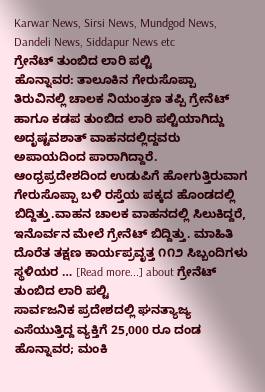Karwar News, Sirsi News, Mundgod News, Dandeli News, Siddapur News etc
ಗ್ರೇನೆಟ್ ತುಂಬಿದ ಲಾರಿ ಪಲ್ಟಿ
ಹೊನ್ನಾವರ: ತಾಲೂಕಿನ ಗೇರುಸೊಪ್ಪಾ ತಿರುವಿನಲ್ಲಿ ಚಾಲಕ ನಿಯಂತ್ರಣ ತಪ್ಪಿ ಗ್ರೇನೆಟ್ ಹಾಗೂ ಕಡಪ ತುಂಬಿದ ಲಾರಿ ಪಲ್ಟಿಯಾಗಿದ್ದು ಅದೃಷ್ಟವಶಾತ್ ವಾಹನದಲ್ಲಿದ್ದವರು ಅಪಾಯದಿಂದ ಪಾರಾಗಿದ್ದಾರೆ. ಆಂಧ್ರಪ್ರದೇಶದಿಂದ ಉಡುಪಿಗೆ ಹೋಗುತ್ತಿರುವಾಗ ಗೇರುಸೊಪ್ಪಾ ಬಳಿ ರಸ್ತೆಯ ಪಕ್ಕದ ಹೊಂಡದಲ್ಲಿ ಬಿದ್ದಿತ್ತು.ವಾಹನ ಚಾಲಕ ವಾಹನದಲ್ಲಿ ಸಿಲುಕಿದ್ದರೆ, ಇನೊರ್ವನ ಮೇಲೆ ಗ್ರೇನೆಟ್ ಬಿದ್ದಿತ್ತು. ಮಾಹಿತಿ ದೊರೆತ ತಕ್ಷಣ ಕಾರ್ಯಪ್ರವೃತ್ತ ೧೧೨ ಸಿಬ್ಬಂದಿಗಳು ಸ್ಥಳಿಯರ … [Read more...] about ಗ್ರೇನೆಟ್ ತುಂಬಿದ ಲಾರಿ ಪಲ್ಟಿ
ಸಾರ್ವಜನಿಕ ಪ್ರದೇಶದಲ್ಲಿ ಘನತ್ಯಾಜ್ಯ ಎಸೆಯುತ್ತಿದ್ದ ವ್ಯಕ್ತಿಗೆ 25,000 ರೂ ದಂಡ
ಹೊನ್ನಾವರ; ಮಂಕಿ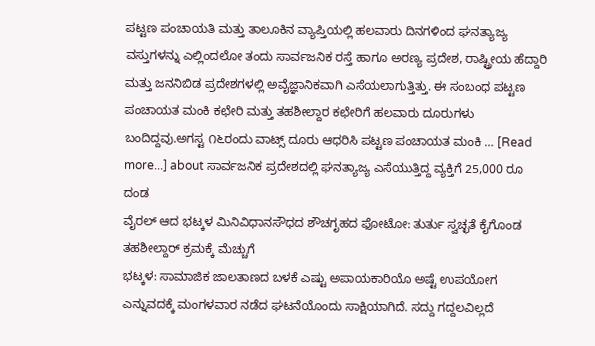ಪಟ್ಟಣ ಪಂಚಾಯತಿ ಮತ್ತು ತಾಲೂಕಿನ ವ್ಯಾಪ್ತಿಯಲ್ಲಿ ಹಲವಾರು ದಿನಗಳಿಂದ ಘನತ್ಯಾಜ್ಯ ವಸ್ತುಗಳನ್ನು ಎಲ್ಲಿಂದಲೋ ತಂದು ಸಾರ್ವಜನಿಕ ರಸ್ತೆ ಹಾಗೂ ಅರಣ್ಯ ಪ್ರದೇಶ, ರಾಷ್ಟ್ರೀಯ ಹೆದ್ದಾರಿ ಮತ್ತು ಜನನಿಬಿಡ ಪ್ರದೇಶಗಳಲ್ಲಿ ಅವೈಜ್ಞಾನಿಕವಾಗಿ ಎಸೆಯಲಾಗುತ್ತಿತ್ತು. ಈ ಸಂಬಂಧ ಪಟ್ಟಣ ಪಂಚಾಯತ ಮಂಕಿ ಕಛೇರಿ ಮತ್ತು ತಹಶೀಲ್ದಾರ ಕಛೇರಿಗೆ ಹಲವಾರು ದೂರುಗಳು ಬಂದಿದ್ದವು.ಅಗಸ್ಟ ೧೬ರಂದು ವಾಟ್ಸ್ ದೂರು ಆಧರಿಸಿ ಪಟ್ಟಣ ಪಂಚಾಯತ ಮಂಕಿ … [Read more...] about ಸಾರ್ವಜನಿಕ ಪ್ರದೇಶದಲ್ಲಿ ಘನತ್ಯಾಜ್ಯ ಎಸೆಯುತ್ತಿದ್ದ ವ್ಯಕ್ತಿಗೆ 25,000 ರೂ ದಂಡ
ವೈರಲ್ ಆದ ಭಟ್ಕಳ ಮಿನಿವಿಧಾನಸೌಧದ ಶೌಚಗೃಹದ ಫೋಟೋ: ತುರ್ತು ಸ್ವಚ್ಛತೆ ಕೈಗೊಂಡ ತಹಶೀಲ್ದಾರ್ ಕ್ರಮಕ್ಕೆ ಮೆಚ್ಚುಗೆ
ಭಟ್ಕಳ: ಸಾಮಾಜಿಕ ಜಾಲತಾಣದ ಬಳಕೆ ಎಷ್ಟು ಅಪಾಯಕಾರಿಯೊ ಅಷ್ಟೆ ಉಪಯೋಗ ಎನ್ನುವದಕ್ಕೆ ಮಂಗಳವಾರ ನಡೆದ ಘಟನೆಯೊಂದು ಸಾಕ್ಷಿಯಾಗಿದೆ. ಸದ್ದು ಗದ್ದಲವಿಲ್ಲದೆ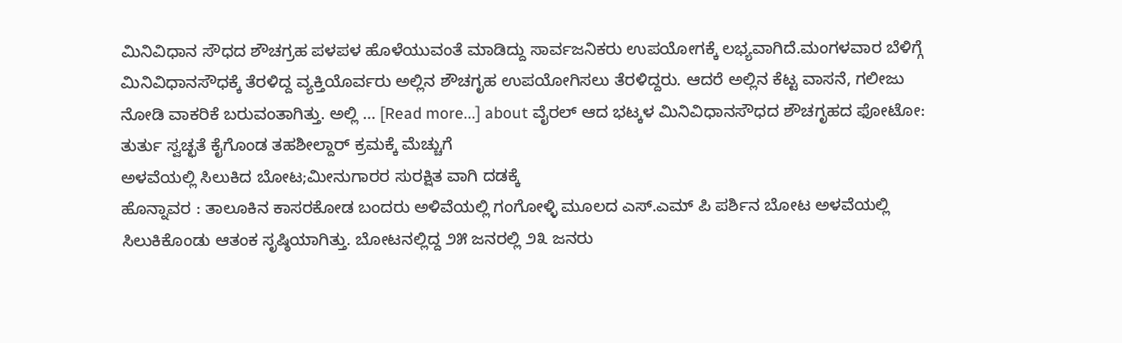ಮಿನಿವಿಧಾನ ಸೌಧದ ಶೌಚಗ್ರಹ ಪಳಪಳ ಹೊಳೆಯುವಂತೆ ಮಾಡಿದ್ದು ಸಾರ್ವಜನಿಕರು ಉಪಯೋಗಕ್ಕೆ ಲಭ್ಯವಾಗಿದೆ.ಮಂಗಳವಾರ ಬೆಳಿಗ್ಗೆ ಮಿನಿವಿಧಾನಸೌಧಕ್ಕೆ ತೆರಳಿದ್ದ ವ್ಯಕ್ತಿಯೊರ್ವರು ಅಲ್ಲಿನ ಶೌಚಗೃಹ ಉಪಯೋಗಿಸಲು ತೆರಳಿದ್ದರು. ಆದರೆ ಅಲ್ಲಿನ ಕೆಟ್ಟ ವಾಸನೆ, ಗಲೀಜು ನೋಡಿ ವಾಕರಿಕೆ ಬರುವಂತಾಗಿತ್ತು. ಅಲ್ಲಿ … [Read more...] about ವೈರಲ್ ಆದ ಭಟ್ಕಳ ಮಿನಿವಿಧಾನಸೌಧದ ಶೌಚಗೃಹದ ಫೋಟೋ: ತುರ್ತು ಸ್ವಚ್ಛತೆ ಕೈಗೊಂಡ ತಹಶೀಲ್ದಾರ್ ಕ್ರಮಕ್ಕೆ ಮೆಚ್ಚುಗೆ
ಅಳವೆಯಲ್ಲಿ ಸಿಲುಕಿದ ಬೋಟ;ಮೀನುಗಾರರ ಸುರಕ್ಷಿತ ವಾಗಿ ದಡಕ್ಕೆ
ಹೊನ್ನಾವರ : ತಾಲೂಕಿನ ಕಾಸರಕೋಡ ಬಂದರು ಅಳಿವೆಯಲ್ಲಿ ಗಂಗೋಳ್ಳಿ ಮೂಲದ ಎಸ್.ಎಮ್ ಪಿ ಪರ್ಶಿನ ಬೋಟ ಅಳವೆಯಲ್ಲಿ ಸಿಲುಕಿಕೊಂಡು ಆತಂಕ ಸೃಷ್ಠಿಯಾಗಿತ್ತು. ಬೋಟನಲ್ಲಿದ್ದ ೨೫ ಜನರಲ್ಲಿ ೨೩ ಜನರು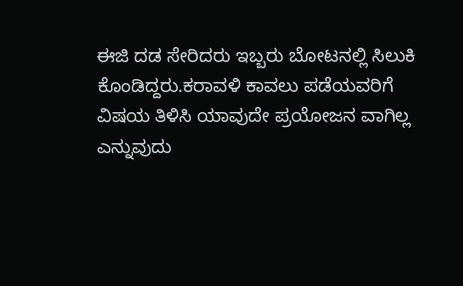ಈಜಿ ದಡ ಸೇರಿದರು ಇಬ್ಬರು ಬೋಟನಲ್ಲಿ ಸಿಲುಕಿ ಕೊಂಡಿದ್ದರು.ಕರಾವಳಿ ಕಾವಲು ಪಡೆಯವರಿಗೆ ವಿಷಯ ತಿಳಿಸಿ ಯಾವುದೇ ಪ್ರಯೋಜನ ವಾಗಿಲ್ಲ ಎನ್ನುವುದು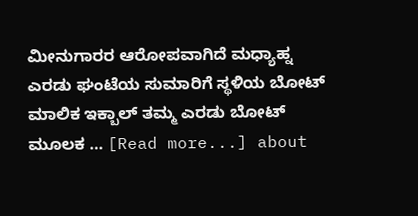ಮೀನುಗಾರರ ಆರೋಪವಾಗಿದೆ ಮಧ್ಯಾಹ್ನ ಎರಡು ಘಂಟೆಯ ಸುಮಾರಿಗೆ ಸ್ಥಳಿಯ ಬೋಟ್ ಮಾಲಿಕ ಇಕ್ಬಾಲ್ ತಮ್ಮ ಎರಡು ಬೋಟ್ ಮೂಲಕ … [Read more...] about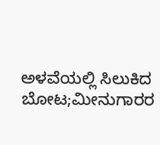ಅಳವೆಯಲ್ಲಿ ಸಿಲುಕಿದ ಬೋಟ;ಮೀನುಗಾರರ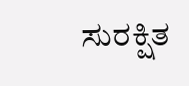ಸುರಕ್ಷಿತ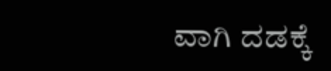ವಾಗಿ ದಡಕ್ಕೆ